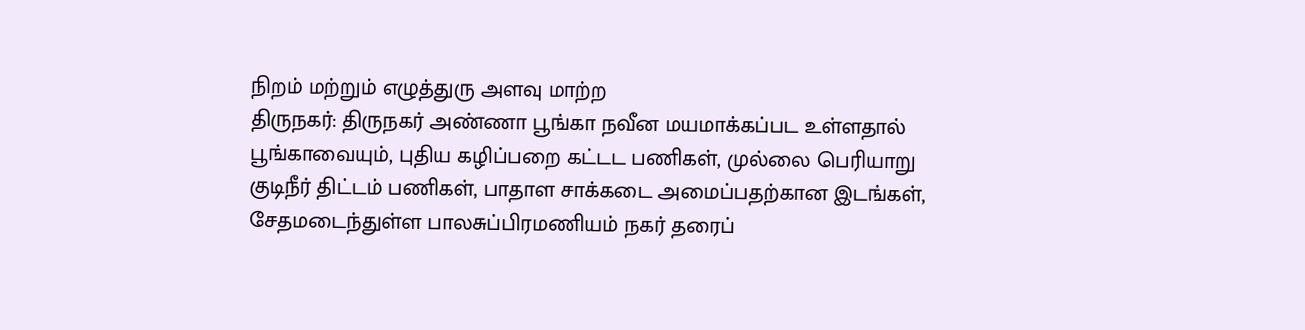நிறம் மற்றும் எழுத்துரு அளவு மாற்ற
திருநகர்: திருநகர் அண்ணா பூங்கா நவீன மயமாக்கப்பட உள்ளதால் பூங்காவையும், புதிய கழிப்பறை கட்டட பணிகள், முல்லை பெரியாறு குடிநீர் திட்டம் பணிகள், பாதாள சாக்கடை அமைப்பதற்கான இடங்கள், சேதமடைந்துள்ள பாலசுப்பிரமணியம் நகர் தரைப்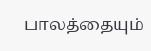பாலத்தையும்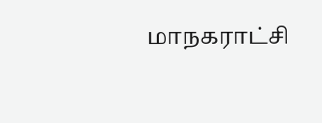மாநகராட்சி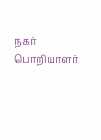நகர் பொறியாளர்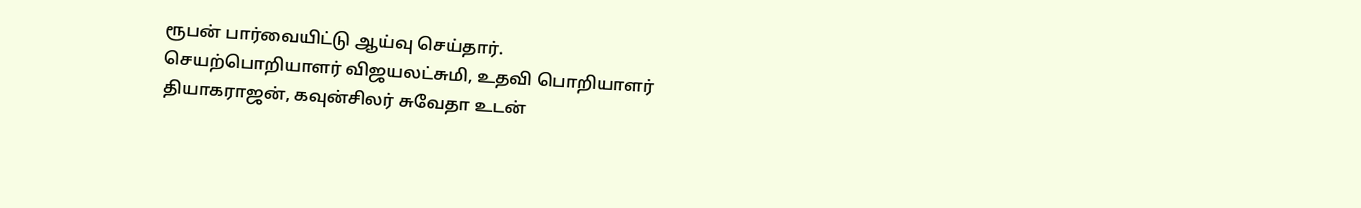ரூபன் பார்வையிட்டு ஆய்வு செய்தார்.
செயற்பொறியாளர் விஜயலட்சுமி, உதவி பொறியாளர் தியாகராஜன், கவுன்சிலர் சுவேதா உடன்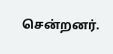சென்றனர்.